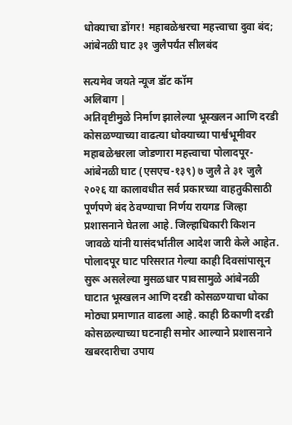धोक्याचा डोंगर! महाबळेश्वरचा महत्त्वाचा दुवा बंद; आंबेनळी घाट ३१ जुलैपर्यंत सीलबंद

सत्यमेव जयते न्यूज डॉट कॉम
अलिबाग |
अतिवृष्टीमुळे निर्माण झालेल्या भूस्खलन आणि दरडी कोसळण्याच्या वाढत्या धोक्याच्या पार्श्वभूमीवर महाबळेश्वरला जोडणारा महत्त्वाचा पोलादपूर-आंबेनळी घाट (एसएच-१३९) ७ जुलै ते ३१ जुलै २०२६ या कालावधीत सर्व प्रकारच्या वाहतुकीसाठी पूर्णपणे बंद ठेवण्याचा निर्णय रायगड जिल्हा प्रशासनाने घेतला आहे. जिल्हाधिकारी किशन जावळे यांनी यासंदर्भातील आदेश जारी केले आहेत.
पोलादपूर घाट परिसरात गेल्या काही दिवसांपासून सुरू असलेल्या मुसळधार पावसामुळे आंबेनळी घाटात भूस्खलन आणि दरडी कोसळण्याचा धोका मोठ्या प्रमाणात वाढला आहे. काही ठिकाणी दरडी कोसळल्याच्या घटनाही समोर आल्याने प्रशासनाने खबरदारीचा उपाय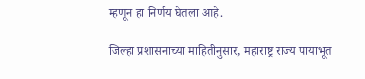म्हणून हा निर्णय घेतला आहे.

जिल्हा प्रशासनाच्या माहितीनुसार, महाराष्ट्र राज्य पायाभूत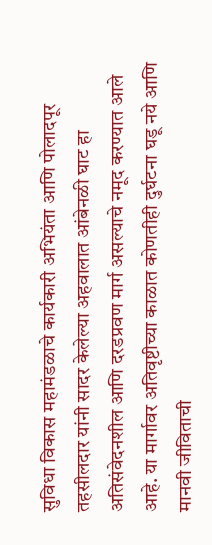सुविधा विकास महामंडळाचे कार्यकारी अभियंता आणि पोलादपूर तहसीलदार यांनी सादर केलेल्या अहवालात आंबेनळी घाट हा अतिसंवेदनशील आणि दरडप्रवण मार्ग असल्याचे नमूद करण्यात आले आहे. या मार्गावर अतिवृष्टीच्या काळात कोणतीही दुर्घटना घडू नये आणि मानवी जीविताची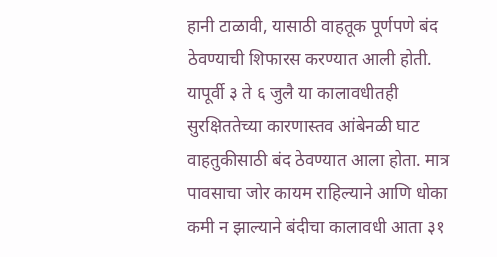हानी टाळावी, यासाठी वाहतूक पूर्णपणे बंद ठेवण्याची शिफारस करण्यात आली होती.
यापूर्वी ३ ते ६ जुलै या कालावधीतही सुरक्षिततेच्या कारणास्तव आंबेनळी घाट वाहतुकीसाठी बंद ठेवण्यात आला होता. मात्र पावसाचा जोर कायम राहिल्याने आणि धोका कमी न झाल्याने बंदीचा कालावधी आता ३१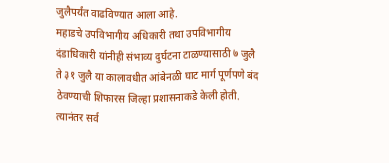जुलैपर्यंत वाढविण्यात आला आहे.
महाडचे उपविभागीय अधिकारी तथा उपविभागीय दंडाधिकारी यांनीही संभाव्य दुर्घटना टाळण्यासाठी ७ जुलै ते ३१ जुलै या कालावधीत आंबेनळी घाट मार्ग पूर्णपणे बंद ठेवण्याची शिफारस जिल्हा प्रशासनाकडे केली होती. त्यानंतर सर्व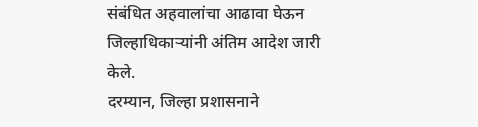संबंधित अहवालांचा आढावा घेऊन जिल्हाधिकाऱ्यांनी अंतिम आदेश जारी केले.
दरम्यान, जिल्हा प्रशासनाने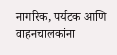नागरिक, पर्यटक आणि वाहनचालकांना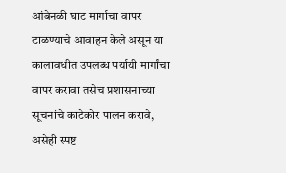आंबेनळी घाट मार्गाचा वापर टाळण्याचे आवाहन केले असून या कालावधीत उपलब्ध पर्यायी मार्गांचा वापर करावा तसेच प्रशासनाच्या सूचनांचे काटेकोर पालन करावे, असेही स्पष्ट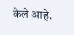केले आहे.